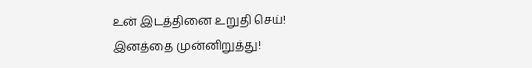உன் இடத்தினை உறுதி செய்!
இனத்தை முன்னிறுத்து!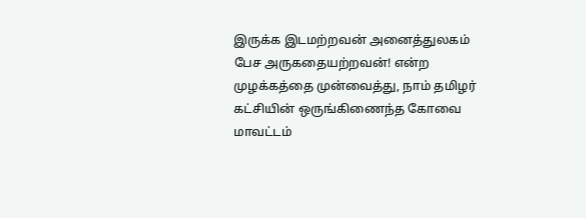இருக்க இடமற்றவன் அனைத்துலகம் பேச அருகதையற்றவன்! என்ற முழக்கத்தை முன்வைத்து, நாம் தமிழர் கட்சியின் ஒருங்கிணைந்த கோவை மாவட்டம்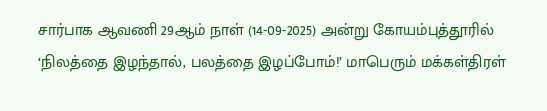சார்பாக ஆவணி 29ஆம் நாள் (14-09-2025) அன்று கோயம்புத்தூரில் ‘நிலத்தை இழந்தால், பலத்தை இழப்போம்!’ மாபெரும் மக்கள்திரள்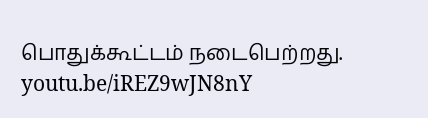பொதுக்கூட்டம் நடைபெற்றது.
youtu.be/iREZ9wJN8nY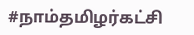#நாம்தமிழர்கட்சி